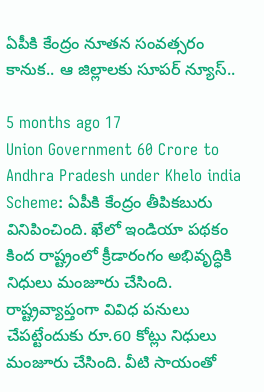ఏపీకి కేంద్రం నూతన సంవత్సరం కానుక.. ఆ జిల్లాలకు సూపర్ న్యూస్..

5 months ago 17
Union Government 60 Crore to Andhra Pradesh under Khelo india Scheme: ఏపీకి కేంద్రం తీపికబురు వినిపించింది. ఖేలో ఇండియా పథకం కింద రాష్ట్రంలో క్రీడారంగం అభివృద్ధికి నిధులు మంజూరు చేసింది. రాష్ట్రవ్యాప్తంగా వివిధ పనులు చేపట్టేందుకు రూ.60 కోట్లు నిధులు మంజూరు చేసింది. వీటి సాయంతో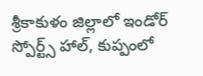శ్రీకాకుళం జిల్లాలో ఇండోర్ స్పోర్ట్స్ హాల్, కుప్పంలో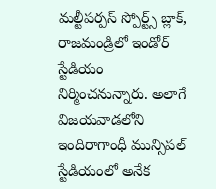మల్టీపర్పస్ స్పోర్ట్స్ బ్లాక్, రాజమండ్రిలో ఇండోర్ స్టేడియం నిర్మించనున్నారు. అలాగే విజయవాడలోని ఇందిరాగాంధీ మున్సిపల్ స్టేడియంలో అనేక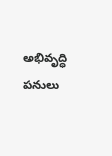అభివృద్ధి పనులు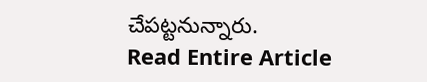చేపట్టనున్నారు.
Read Entire Article